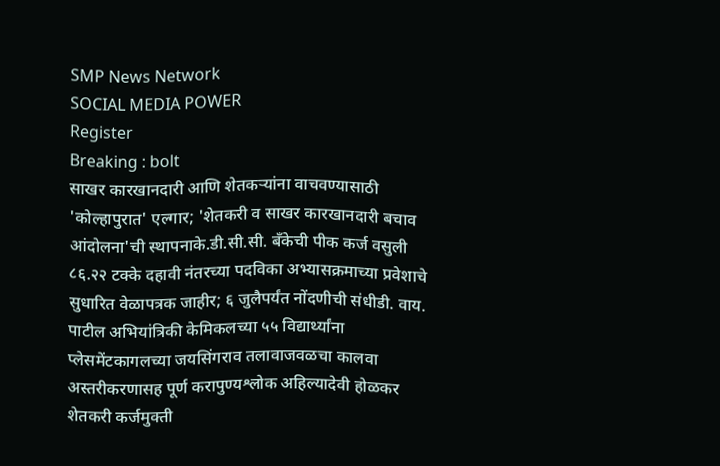SMP News Network
SOCIAL MEDIA POWER
Register
Breaking : bolt
साखर कारखानदारी आणि शेतकऱ्यांना वाचवण्यासाठी 'कोल्हापुरात' एल्गार; 'शेतकरी व साखर कारखानदारी बचाव आंदोलना'ची स्थापनाके.डी.सी.सी. बँकेची पीक कर्ज वसुली ८६.२२ टक्के दहावी नंतरच्या पदविका अभ्यासक्रमाच्या प्रवेशाचे सुधारित वेळापत्रक जाहीर; ६ जुलैपर्यंत नोंदणीची संधीडी. वाय. पाटील अभियांत्रिकी केमिकलच्या ५५ विद्यार्थ्यांना प्लेसमेंटकागलच्या जयसिंगराव तलावाजवळचा कालवा अस्तरीकरणासह पूर्ण करापुण्यश्लोक अहिल्यादेवी होळकर शेतकरी कर्जमुक्ती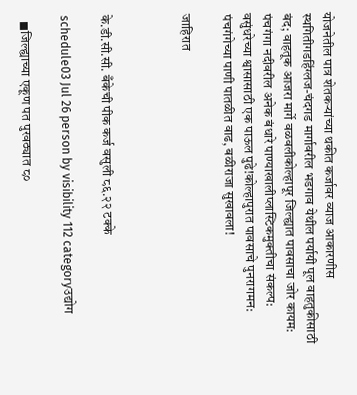योजनेतील पात्र शेतकऱ्यांच्या थकीत कर्जावर व्याज आकारणीस स्थगितीगडहिंग्लज-चंदगड मार्गावरील भडगाव येथील पर्यायी पूल वाहतुकीसाठी बंद; वाहतूक आजरा मार्गे वळवलीकोल्हापूर जिल्ह्यात पावसाचा जोर कायम: पंचगंगा नदीवरील अनेक बंधारे पाण्याखालीप्लास्टिकमुक्तीचा संकल्प: वसुंधरेच्या श्वासासाठी एक पाऊल पुढे!कोल्हापुरात पावसाचे पुनरागमन: पंचगंगेच्या पाणी पातळीत वाढ, बळीराजा सुखावला!

जाहिरात



के.डी.सी.सी. बँकेची पीक कर्ज वसुली ८६.२२ टक्के

schedule03 Jul 26 person by visibility 112 categoryउद्योग

  ◼जिल्ह्याच्या एकूण पत पुरवठ्यात ८०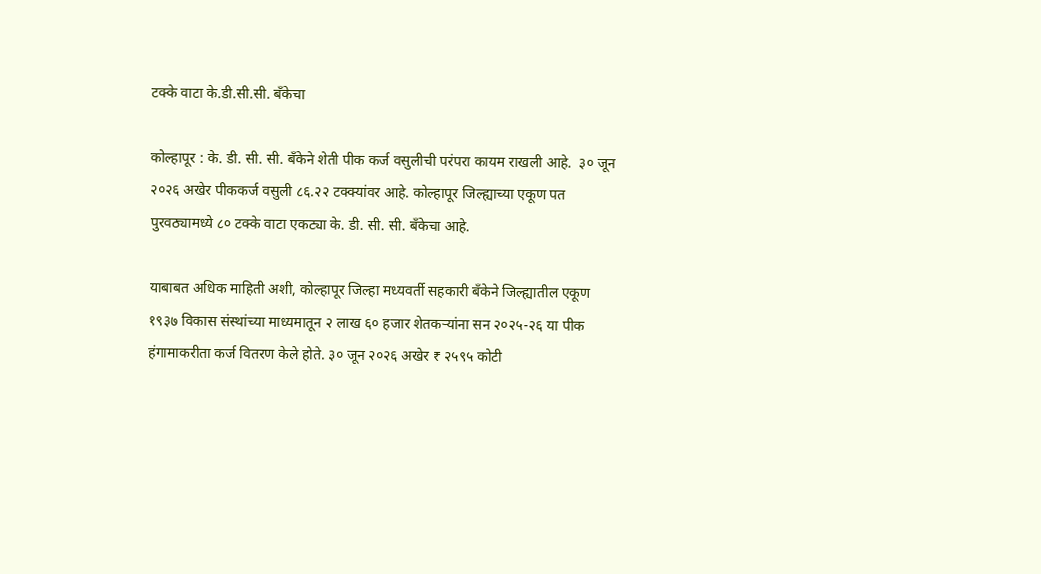टक्के वाटा के.डी.सी.सी. बँकेचा

कोल्हापूर : के. डी. सी. सी. बँकेने शेती पीक कर्ज वसुलीची परंपरा कायम राखली आहे.  ३० जून २०२६ अखेर पीककर्ज वसुली ८६.२२ टक्क्यांवर आहे. कोल्हापूर जिल्ह्याच्या एकूण पत पुरवठ्यामध्ये ८० टक्के वाटा एकट्या के. डी. सी. सी. बँकेचा आहे.

याबाबत अधिक माहिती अशी, कोल्हापूर जिल्हा मध्यवर्ती सहकारी बँकेने जिल्ह्यातील एकूण १९३७ विकास संस्थांच्या माध्यमातून २ लाख ६० हजार शेतकऱ्यांना सन २०२५-२६ या पीक हंगामाकरीता कर्ज वितरण केले होते. ३० जून २०२६ अखेर ₹ २५९५ कोटी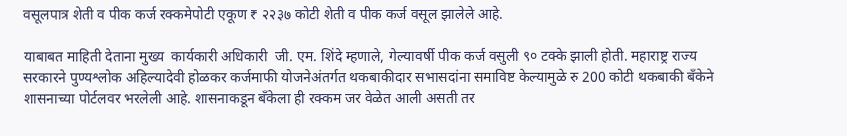वसूलपात्र शेती व पीक कर्ज रक्कमेपोटी एकूण ₹ २२३७ कोटी शेती व पीक कर्ज वसूल झालेले आहे.

याबाबत माहिती देताना मुख्य  कार्यकारी अधिकारी  जी. एम. शिंदे म्हणाले, गेल्यावर्षी पीक कर्ज वसुली ९० टक्के झाली होती. महाराष्ट्र राज्य सरकारने पुण्यश्लोक अहिल्यादेवी होळकर कर्जमाफी योजनेअंतर्गत थकबाकीदार सभासदांना समाविष्ट केल्यामुळे रु 200 कोटी थकबाकी बँकेने शासनाच्या पोर्टलवर भरलेली आहे. शासनाकडून बँकेला ही रक्कम जर वेळेत आली असती तर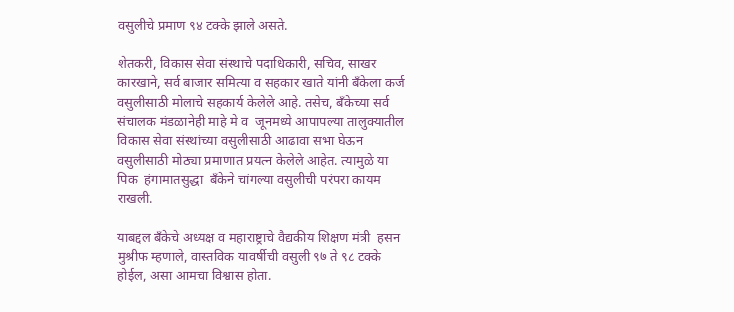वसुलीचे प्रमाण ९४ टक्के झाले असते.

शेतकरी, विकास सेवा संस्थाचे पदाधिकारी, सचिव, साखर कारखाने, सर्व बाजार समित्या व सहकार खाते यांनी बँकेला कर्ज वसुलीसाठी मोलाचे सहकार्य केलेले आहे. तसेच, बँकेच्या सर्व संचालक मंडळानेही माहे मे व  जूनमध्ये आपापल्या तालुक्यातील विकास सेवा संस्थांच्या वसुलीसाठी आढावा सभा घेऊन वसुलीसाठी मोठ्या प्रमाणात प्रयत्न केलेले आहेत. त्यामुळे या पिक  हंगामातसुद्धा  बँकेने चांगल्या वसुलीची परंपरा कायम राखली.

याबद्दल बँकेचे अध्यक्ष व महाराष्ट्राचे वैद्यकीय शिक्षण मंत्री  हसन मुश्रीफ म्हणाले, वास्तविक यावर्षीची वसुली ९७ ते ९८ टक्के होईल, असा आमचा विश्वास होता.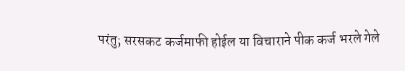परंतु; सरसकट कर्जमाफी होईल या विचाराने पीक कर्ज भरले गेले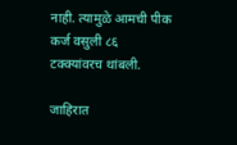नाही. त्यामुळे आमची पीक कर्ज वसुली ८६ टक्क्यांवरच थांबली.

जाहिरात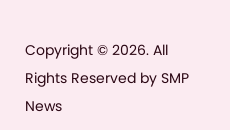Copyright © 2026. All Rights Reserved by SMP News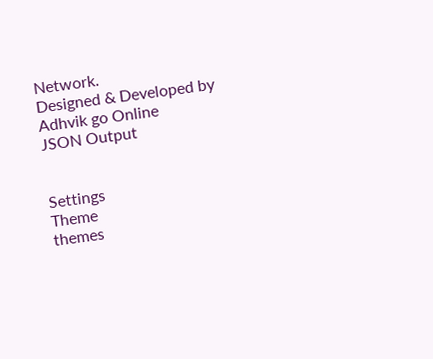Network.
Designed & Developed by Adhvik go Online
JSON Output


Settings
Theme
themes